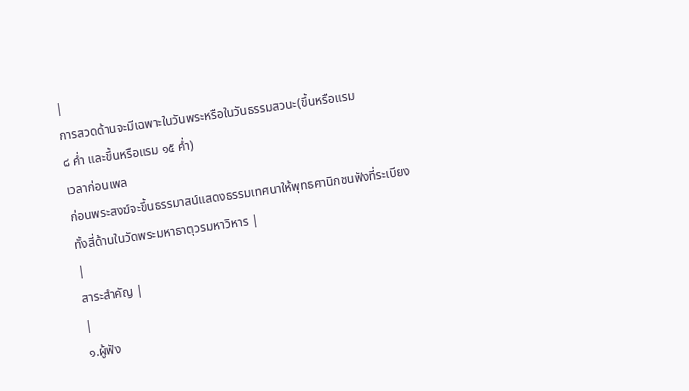|
การสวดด้านจะมีเฉพาะในวันพระหรือในวันธรรมสวนะ(ขึ้นหรือแรม
๘ ค่ำ และขึ้นหรือแรม ๑๕ ค่ำ)
เวลาก่อนเพล
ก่อนพระสงฆ์จะขึ้นธรรมาสน์แสดงธรรมเทศนาให้พุทธศานิกชนฟังที่ระเบียงทั้งสี่ด้านในวัดพระมหาธาตุวรมหาวิหาร |
|
สาระสำคัญ |
|
๑.ผู้ฟัง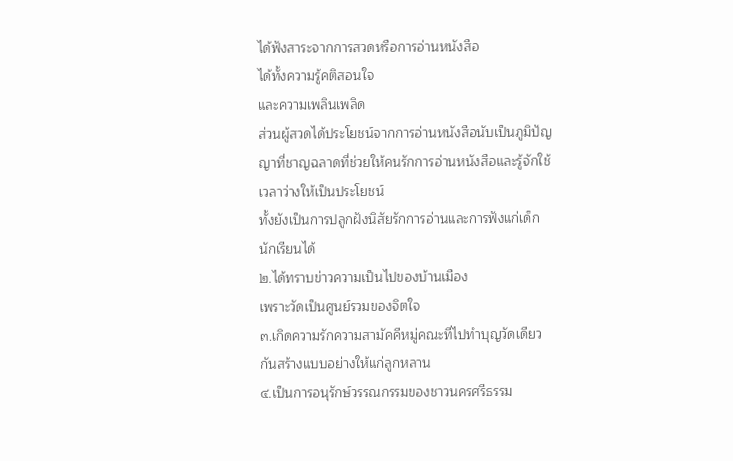ได้ฟังสาระจากการสวดหรือการอ่านหนังสือ
ได้ทั้งความรู้คติสอนใจ
และความเพลินเพลิด
ส่วนผู้สวดได้ประโยชน์จากการอ่านหนังสือนับเป็นภูมิปัญญาที่ชาญฉลาดที่ช่วยให้คนรักการอ่านหนังสือและรู้จักใช้เวลาว่างให้เป็นประโยชน์
ทั้งยังเป็นการปลูกฝังนิสัยรักการอ่านและการฟังแก่เด็กนักเรียนได้
๒.ได้ทราบข่าวความเป็นไปของบ้านเมือง
เพราะวัดเป็นศูนย์รวมของจิตใจ
๓.เกิดความรักความสามัคคีหมู่คณะที่ไปทำบุญวัดเดียวกันสร้างแบบอย่างให้แก่ลูกหลาน
๔.เป็นการอนุรักษ์วรรณกรรมของชาวนครศรีธรรม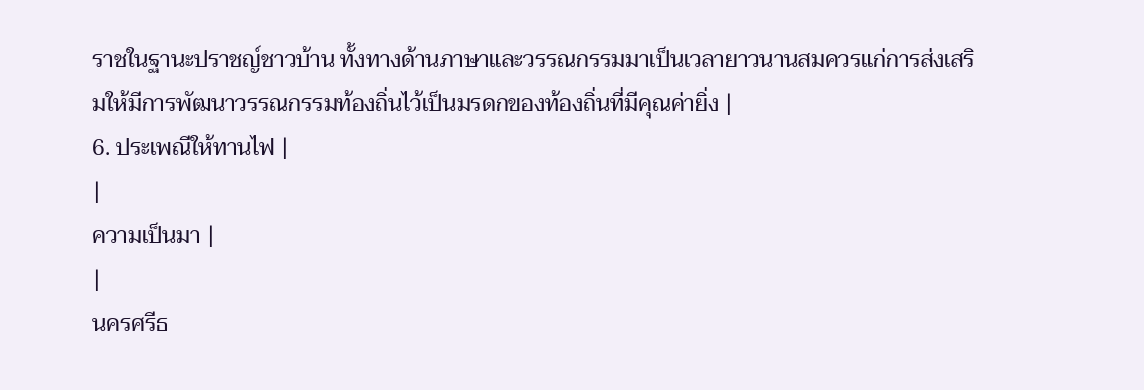ราชในฐานะปราชญ์ชาวบ้าน ทั้งทางด้านภาษาและวรรณกรรมมาเป็นเวลายาวนานสมควรแก่การส่งเสริมให้มีการพัฒนาวรรณกรรมท้องถิ่นไว้เป็นมรดกของท้องถิ่นที่มีคุณค่ายิ่ง |
6. ประเพณีให้ทานไฟ |
|
ความเป็นมา |
|
นครศรีธ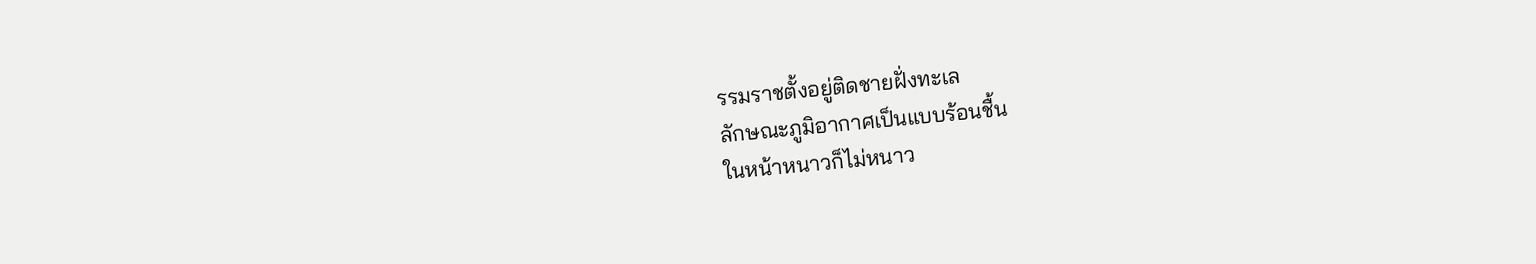รรมราชตั้งอยู่ติดชายฝั่งทะเล
ลักษณะภูมิอากาศเป็นแบบร้อนชื้น
ในหน้าหนาวก็ไม่หนาว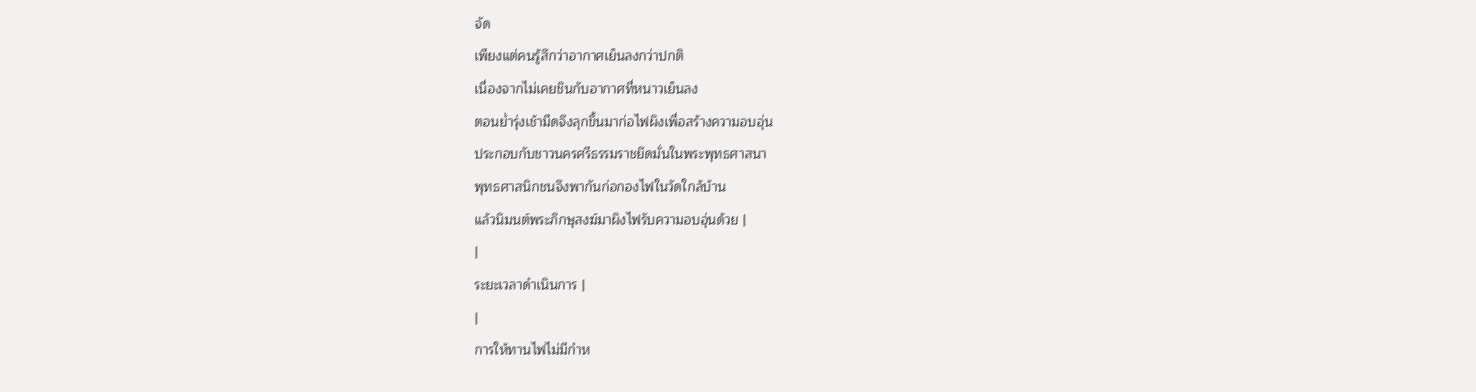จัด
เพียงแต่คนรู้สึกว่าอากาศเย็นลงกว่าปกติ
เนื่องจากไม่เคยชินกับอากาศที่หนาวเย็นลง
ตอนย่ำรุ่งเช้ามืดจึงลุกขึ้นมาก่อไฟผิงเพื่อสร้างความอบอุ่น
ประกอบกับชาวนครศรีธรรมราชยึดมั่นในพระพุทธศาสนา
พุทธศาสนิกชนจึงพากันก่อกองไฟในวัดใกล้บ้าน
แล้วนิมนต์พระภิกษุสงฆ์มาผิงไฟรับความอบอุ่นด้วย |
|
ระยะเวลาดำเนินการ |
|
การให้ทานไฟไม่มีกำห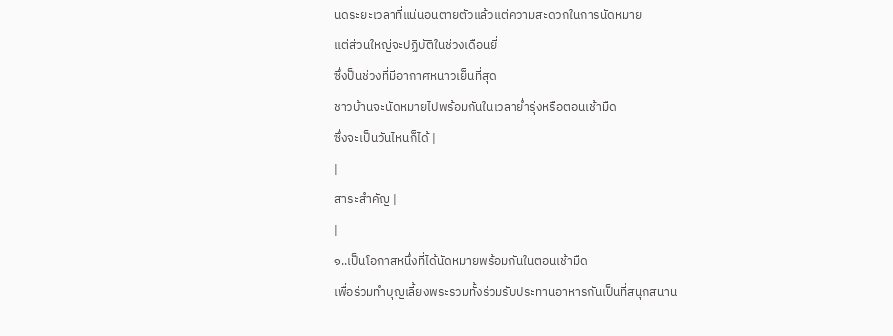นดระยะเวลาที่แน่นอนตายตัวแล้วแต่ความสะดวกในการนัดหมาย
แต่ส่วนใหญ่จะปฏิบัติในช่วงเดือนยี่
ซึ่งป็นช่วงที่มีอากาศหนาวเย็นที่สุด
ชาวบ้านจะนัดหมายไปพร้อมกันในเวลาย่ำรุ่งหรือตอนเช้ามืด
ซึ่งจะเป็นวันไหนก็ได้ |
|
สาระสำคัญ |
|
๑..เป็นโอกาสหนึ่งที่ได้นัดหมายพร้อมกันในตอนเช้ามืด
เพื่อร่วมทำบุญเลี้ยงพระรวมทั้งร่วมรับประทานอาหารกันเป็นที่สนุกสนาน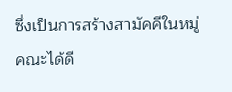ซึ่งเป็นการสร้างสามัคคีในหมู่คณะได้ดี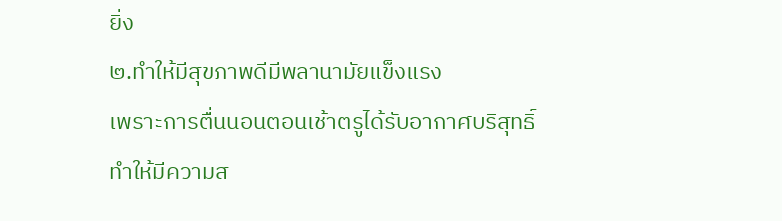ยิ่ง
๒.ทำให้มีสุขภาพดีมีพลานามัยแข็งแรง
เพราะการตื่นนอนตอนเช้าตรูได้รับอากาศบริสุทธิ์
ทำให้มีความส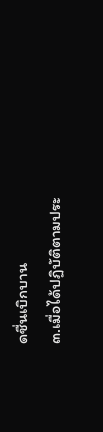ดชื่นเบิกบาน
๓.เมื่อได้ปฏิบัติตามประ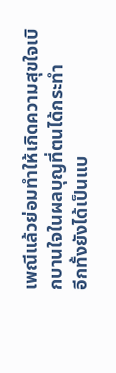เพณีแล้วย่อมทำให้เกิดความสุขใจเบิกบานใจในผลบุญที่ตนได้กระทำ
อีกทั้งยังได้เป็นแบ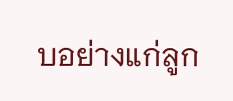บอย่างแก่ลูก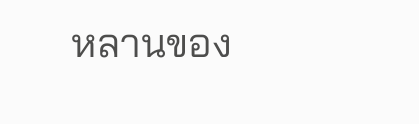หลานของ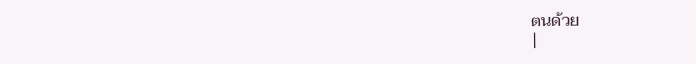ตนด้วย
|